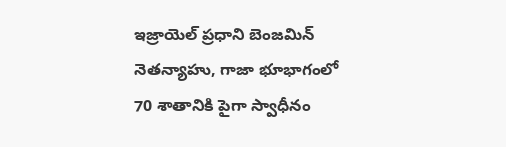ఇజ్రాయెల్ ప్రధాని బెంజమిన్ నెతన్యాహు, గాజా భూభాగంలో 70 శాతానికి పైగా స్వాధీనం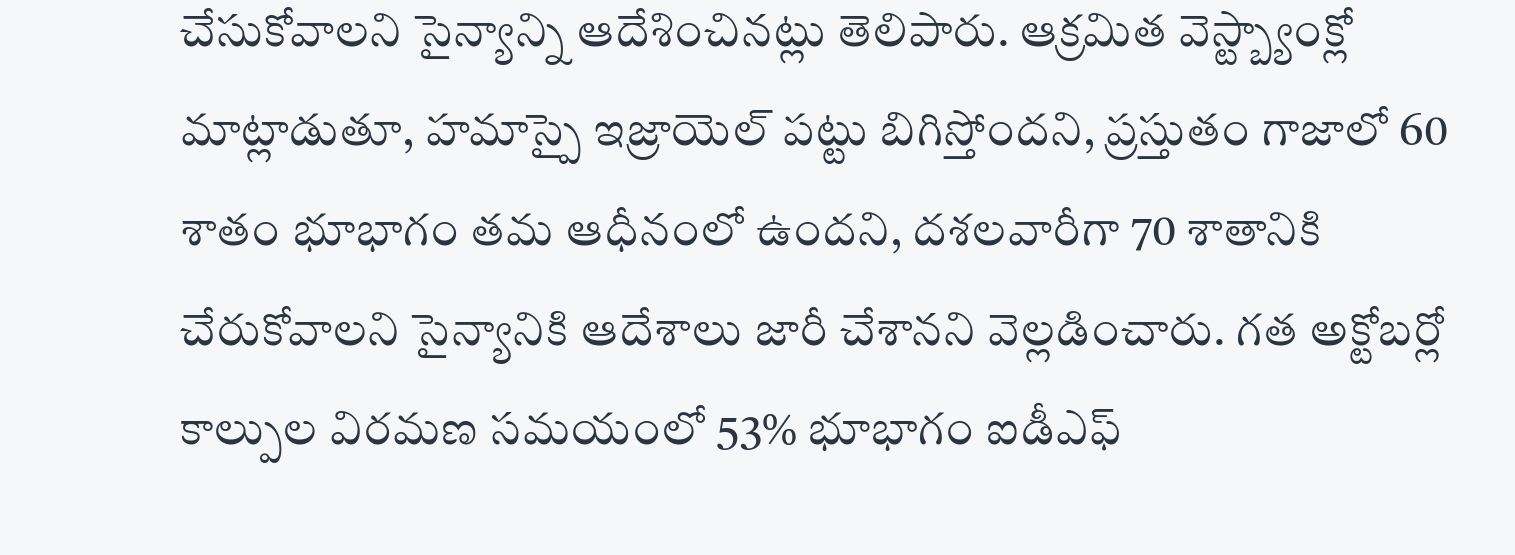చేసుకోవాలని సైన్యాన్ని ఆదేశించినట్లు తెలిపారు. ఆక్రమిత వెస్ట్బ్యాంక్లో మాట్లాడుతూ, హమాస్పై ఇజ్రాయెల్ పట్టు బిగిస్తోందని, ప్రస్తుతం గాజాలో 60 శాతం భూభాగం తమ ఆధీనంలో ఉందని, దశలవారీగా 70 శాతానికి చేరుకోవాలని సైన్యానికి ఆదేశాలు జారీ చేశానని వెల్లడించారు. గత అక్టోబర్లో కాల్పుల విరమణ సమయంలో 53% భూభాగం ఐడీఎఫ్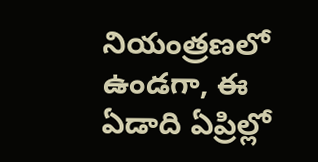నియంత్రణలో ఉండగా, ఈ ఏడాది ఏప్రిల్లో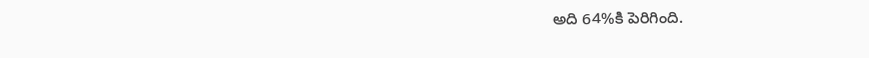అది 64%కి పెరిగింది.